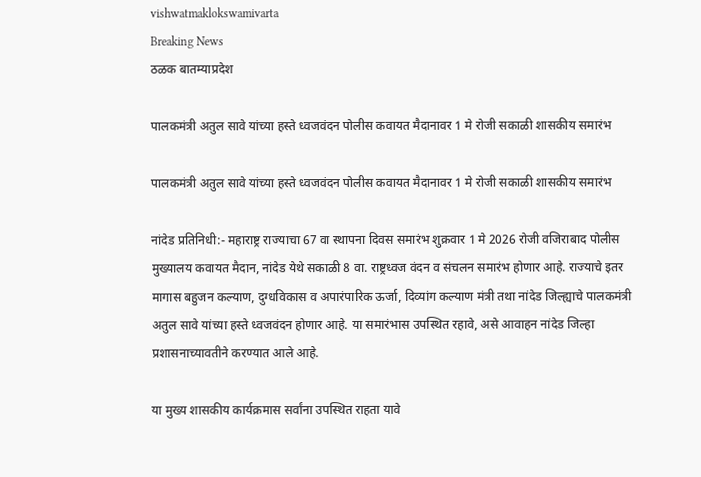vishwatmaklokswamivarta
Breaking News
ठळक बातम्याप्रदेश

पालकमंत्री अतुल सावे यांच्या हस्ते ध्वजवंदन पोलीस कवायत मैदानावर 1 मे रोजी सकाळी शासकीय समारंभ

पालकमंत्री अतुल सावे यांच्या हस्ते ध्वजवंदन पोलीस कवायत मैदानावर 1 मे रोजी सकाळी शासकीय समारंभ

नांदेड प्रतिनिधी:- महाराष्ट्र राज्याचा 67 वा स्थापना दिवस समारंभ शुक्रवार 1 मे 2026 रोजी वजिराबाद पोलीस मुख्यालय कवायत मैदान, नांदेड येथे सकाळी 8 वा. राष्ट्रध्वज वंदन व संचलन समारंभ होणार आहे. राज्याचे इतर मागास बहुजन कल्याण, दुग्धविकास व अपारंपारिक ऊर्जा, दिव्यांग कल्याण मंत्री तथा नांदेड जिल्ह्याचे पालकमंत्री अतुल सावे यांच्या हस्ते ध्वजवंदन होणार आहे. या समारंभास उपस्थित रहावे, असे आवाहन नांदेड जिल्हा प्रशासनाच्यावतीने करण्यात आले आहे.

या मुख्य शासकीय कार्यक्रमास सर्वांना उपस्थित राहता यावे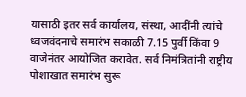यासाठी इतर सर्व कार्यालय, संस्था, आदींनी त्यांचे ध्वजवंदनाचे समारंभ सकाळी 7.15 पुर्वी किंवा 9 वाजेनंतर आयोजित करावेत. सर्व निमंत्रितांनी राष्ट्रीय पोशाखात समारंभ सुरू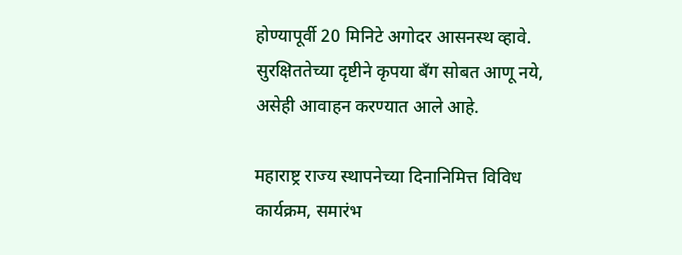होण्यापूर्वी 20 मिनिटे अगोदर आसनस्थ व्हावे. सुरक्षिततेच्या दृष्टीने कृपया बँग सोबत आणू नये, असेही आवाहन करण्यात आले आहे.

महाराष्ट्र राज्य स्थापनेच्या दिनानिमित्त विविध कार्यक्रम, समारंभ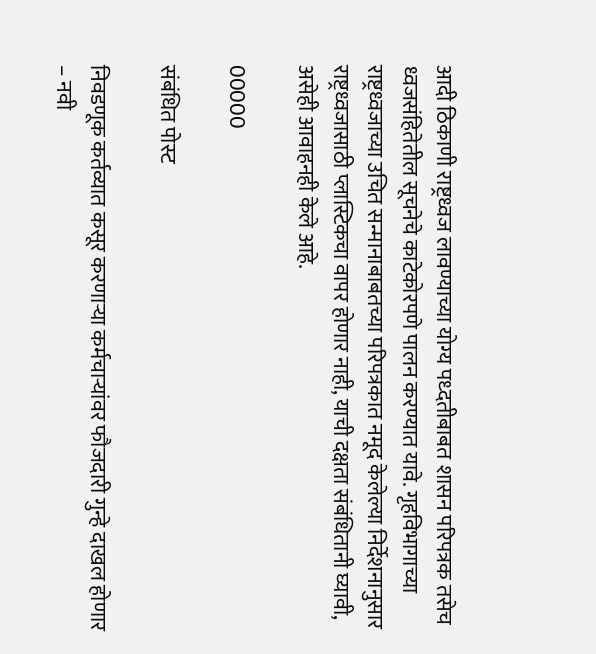आदी ठिकाणी राष्ट्रध्वज लावण्याच्या योग्य पध्दतीबाबत शासन परिपत्रक तसेच ध्वजसंहितेतील सूचनेचे काटेकोरपणे पालन करण्यात यावे. गृहविभागाच्या राष्ट्रध्वजाच्या उचित सन्मानाबाबतच्या परिपत्रकात नमूद केलेल्या निर्देशनानुसार राष्ट्रध्वजासाठी प्लास्टिकचा वापर होणार नाही, याची दक्षता संबंधितानी घ्यावी, असेही आवाहनही केले आहे.

00000

संबंधित पोस्ट

निवडणूक कर्तव्यात कसूर करणाऱ्या कर्मचाऱ्यांवर फौजदारी गुन्हे दाखल होणार – नवी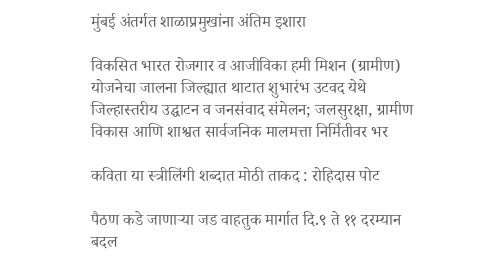मुंबई अंतर्गत शाळाप्रमुखांना अंतिम इशारा

विकसित भारत रोजगार व आजीविका हमी मिशन (ग्रामीण) योजनेचा जालना जिल्ह्यात थाटात शुभारंभ उटवद येथे जिल्हास्तरीय उद्घाटन व जनसंवाद संमेलन; जलसुरक्षा, ग्रामीण विकास आणि शाश्वत सार्वजनिक मालमत्ता निर्मितीवर भर

कविता या स्त्रीलिंगी शब्दात मोठी ताकद : रोहिदास पोट

पैठण कडे जाणाऱ्या जड वाहतुक मार्गात दि.९ ते ११ दरम्यान बदल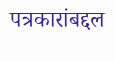पत्रकारांबद्दल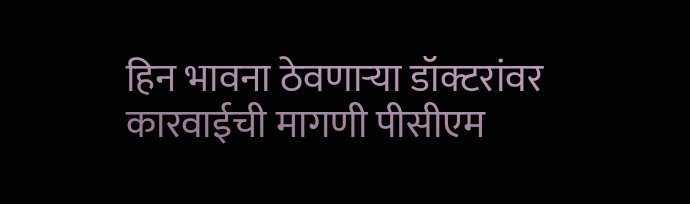हिन भावना ठेवणार्‍या डॉक्टरांवर कारवाईची मागणी पीसीएम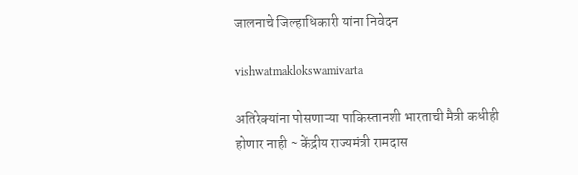जालनाचे जिल्हाधिकारी यांना निवेदन

vishwatmaklokswamivarta

अतिरेक्यांना पोसणाऱ्या पाकिस्तानशी भारताची मैत्री कधीही होणार नाही ~ केंद्रीय राज्यमंत्री रामदास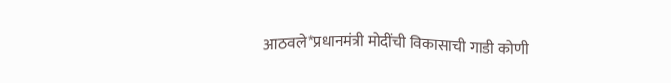आठवले*प्रधानमंत्री मोदींची विकासाची गाडी कोणी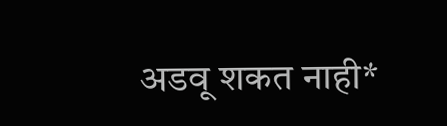अडवू शकत नाही*